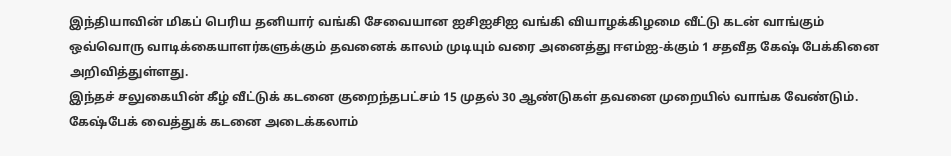இந்தியாவின் மிகப் பெரிய தனியார் வங்கி சேவையான ஐசிஐசிஐ வங்கி வியாழக்கிழமை வீட்டு கடன் வாங்கும் ஒவ்வொரு வாடிக்கையாளர்களுக்கும் தவனைக் காலம் முடியும் வரை அனைத்து ஈஎம்ஐ-க்கும் 1 சதவீத கேஷ் பேக்கினை அறிவித்துள்ளது.
இந்தச் சலுகையின் கீழ் வீட்டுக் கடனை குறைந்தபட்சம் 15 முதல் 30 ஆண்டுகள் தவனை முறையில் வாங்க வேண்டும்.
கேஷ்பேக் வைத்துக் கடனை அடைக்கலாம்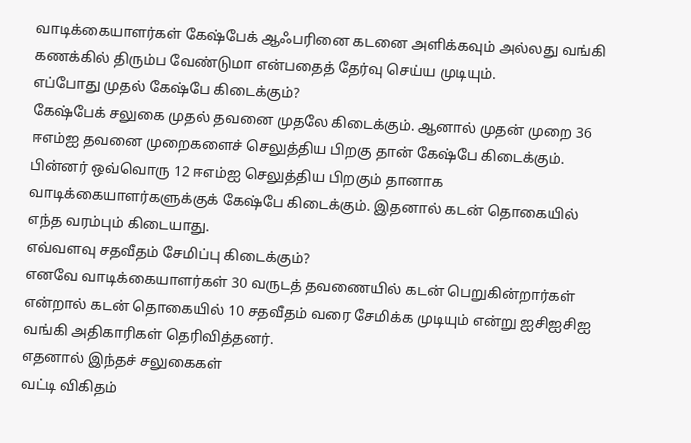வாடிக்கையாளர்கள் கேஷ்பேக் ஆஃபரினை கடனை அளிக்கவும் அல்லது வங்கி கணக்கில் திரும்ப வேண்டுமா என்பதைத் தேர்வு செய்ய முடியும்.
எப்போது முதல் கேஷ்பே கிடைக்கும்?
கேஷ்பேக் சலுகை முதல் தவனை முதலே கிடைக்கும். ஆனால் முதன் முறை 36 ஈஎம்ஐ தவனை முறைகளைச் செலுத்திய பிறகு தான் கேஷ்பே கிடைக்கும்.
பின்னர் ஒவ்வொரு 12 ஈஎம்ஐ செலுத்திய பிறகும் தானாக வாடிக்கையாளர்களுக்குக் கேஷ்பே கிடைக்கும். இதனால் கடன் தொகையில் எந்த வரம்பும் கிடையாது.
எவ்வளவு சதவீதம் சேமிப்பு கிடைக்கும்?
எனவே வாடிக்கையாளர்கள் 30 வருடத் தவணையில் கடன் பெறுகின்றார்கள் என்றால் கடன் தொகையில் 10 சதவீதம் வரை சேமிக்க முடியும் என்று ஐசிஐசிஐ வங்கி அதிகாரிகள் தெரிவித்தனர்.
எதனால் இந்தச் சலுகைகள்
வட்டி விகிதம்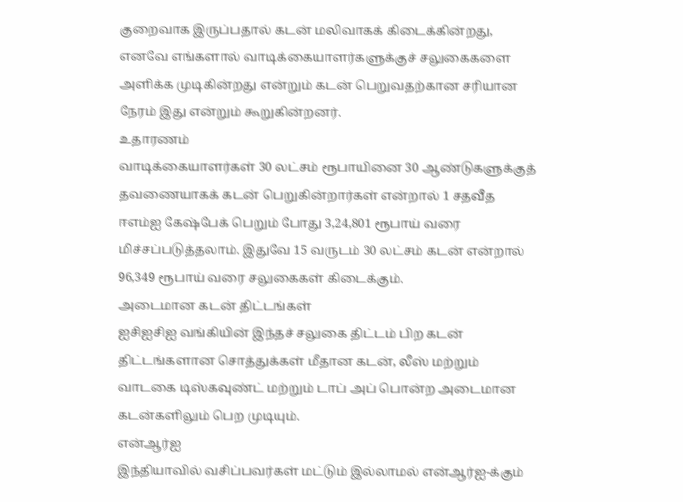குறைவாக இருப்பதால் கடன் மலிவாகக் கிடைக்கின்றது, எனவே எங்களால் வாடிக்கையாளர்களுக்குச் சலுகைகளை அளிக்க முடிகின்றது என்றும் கடன் பெறுவதற்கான சரியான நேரம் இது என்றும் கூறுகின்றனர்.
உதாரணம்
வாடிக்கையாளர்கள் 30 லட்சம் ரூபாயினை 30 ஆண்டுகளுக்குத் தவணையாகக் கடன் பெறுகின்றார்கள் என்றால் 1 சதவீத ஈஎம்ஐ கேஷ்பேக் பெறும் போது 3,24,801 ரூபாய் வரை மிச்சப்படுத்தலாம். இதுவே 15 வருடம் 30 லட்சம் கடன் என்றால் 96,349 ரூபாய் வரை சலுகைகள் கிடைக்கும்.
அடைமான கடன் திட்டங்கள்
ஐசிஐசிஐ வங்கியின் இந்தச் சலுகை திட்டம் பிற கடன் திட்டங்களான சொத்துக்கள் மீதான கடன், லீஸ் மற்றும் வாடகை டிஸ்கவுண்ட் மற்றும் டாப் அப் பொன்ற அடைமான கடன்களிலும் பெற முடியும்.
என்ஆர்ஐ
இந்தியாவில் வசிப்பவர்கள் மட்டும் இல்லாமல் என்ஆர்ஐ-க்கும்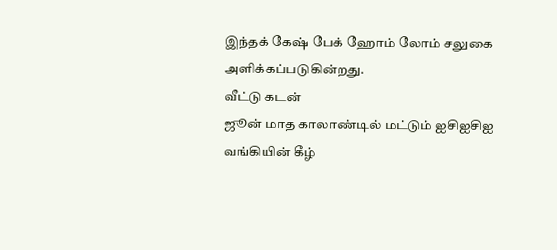இந்தக் கேஷ் பேக் ஹோம் லோம் சலுகை அளிக்கப்படுகின்றது.
வீட்டு கடன்
ஜூன் மாத காலாண்டில் மட்டும் ஐசிஐசிஐ வங்கியின் கீழ்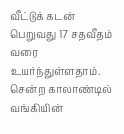வீட்டுக் கடன் பெறுவது 17 சதவீதம் வரை உயர்ந்துள்ளதாம். சென்ற காலாண்டில் வங்கியின்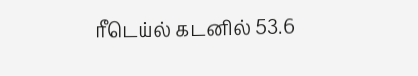ரீடெய்ல் கடனில் 53.6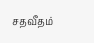சதவீதம்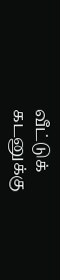வீட்டுக் கடனுக்கு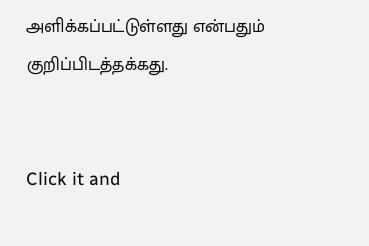அளிக்கப்பட்டுள்ளது என்பதும் குறிப்பிடத்தக்கது.


Click it and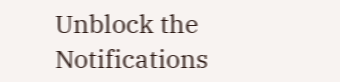Unblock the Notifications